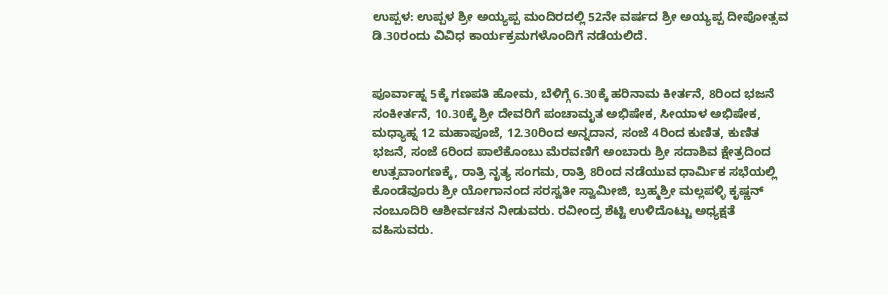ಉಪ್ಪಳ: ಉಪ್ಪಳ ಶ್ರೀ ಅಯ್ಯಪ್ಪ ಮಂದಿರದಲ್ಲಿ 52ನೇ ವರ್ಷದ ಶ್ರೀ ಅಯ್ಯಪ್ಪ ದೀಪೋತ್ಸವ ಡಿ.30ರಂದು ವಿವಿಧ ಕಾರ್ಯಕ್ರಮಗಳೊಂದಿಗೆ ನಡೆಯಲಿದೆ.


ಪೂರ್ವಾಹ್ನ 5ಕ್ಕೆ ಗಣಪತಿ ಹೋಮ, ಬೆಳಿಗ್ಗೆ 6.30ಕ್ಕೆ ಹರಿನಾಮ ಕೀರ್ತನೆ, 8ರಿಂದ ಭಜನೆ ಸಂಕೀರ್ತನೆ, 10.30ಕ್ಕೆ ಶ್ರೀ ದೇವರಿಗೆ ಪಂಚಾಮೃತ ಅಭಿಷೇಕ, ಸೀಯಾಳ ಅಭಿಷೇಕ, ಮಧ್ಯಾಹ್ನ 12 ಮಹಾಪೂಜೆ, 12.30ರಿಂದ ಅನ್ನದಾನ, ಸಂಜೆ 4ರಿಂದ ಕುಣಿತ, ಕುಣಿತ ಭಜನೆ, ಸಂಜೆ 6ರಿಂದ ಪಾಲೆಕೊಂಬು ಮೆರವಣಿಗೆ ಅಂಬಾರು ಶ್ರೀ ಸದಾಶಿವ ಕ್ಷೇತ್ರದಿಂದ ಉತ್ಸವಾಂಗಣಕ್ಕೆ, ರಾತ್ರಿ ನೃತ್ಯ ಸಂಗಮ, ರಾತ್ರಿ 8ರಿಂದ ನಡೆಯುವ ಧಾರ್ಮಿಕ ಸಭೆಯಲ್ಲಿ ಕೊಂಡೆವೂರು ಶ್ರೀ ಯೋಗಾನಂದ ಸರಸ್ವತೀ ಸ್ವಾಮೀಜಿ, ಬ್ರಹ್ಮಶ್ರೀ ಮಲ್ಲಪಳ್ಳಿ ಕೃಷ್ಣನ್ ನಂಬೂದಿರಿ ಆಶೀರ್ವಚನ ನೀಡುವರು. ರವೀಂದ್ರ ಶೆಟ್ಟಿ ಉಳಿದೊಟ್ಟು ಅಧ್ಯಕ್ಷತೆ ವಹಿಸುವರು.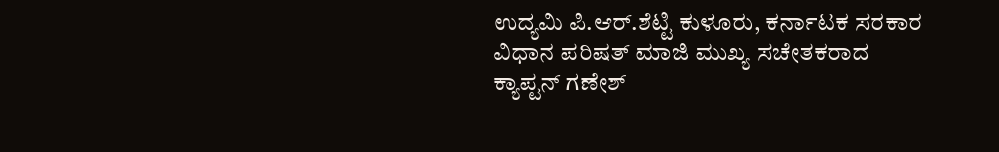ಉದ್ಯಮಿ ಪಿ.ಆರ್.ಶೆಟ್ಟಿ ಕುಳೂರು, ಕರ್ನಾಟಕ ಸರಕಾರ ವಿಧಾನ ಪರಿಷತ್ ಮಾಜಿ ಮುಖ್ಯ ಸಚೇತಕರಾದ ಕ್ಯಾಪ್ಟನ್ ಗಣೇಶ್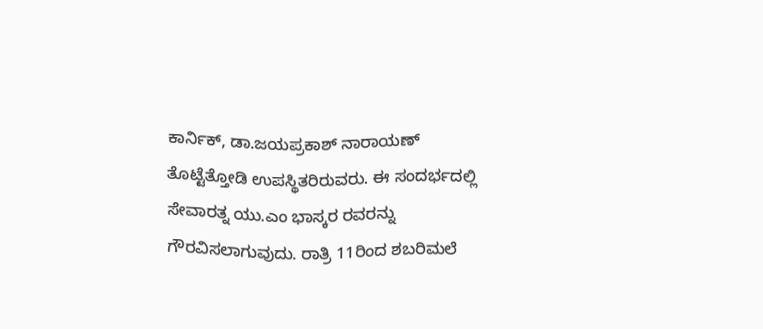ಕಾರ್ನಿಕ್, ಡಾ.ಜಯಪ್ರಕಾಶ್ ನಾರಾಯಣ್ ತೊಟ್ಟೆತ್ತೋಡಿ ಉಪಸ್ಥಿತರಿರುವರು. ಈ ಸಂದರ್ಭದಲ್ಲಿ ಸೇವಾರತ್ನ ಯು.ಎಂ ಭಾಸ್ಕರ ರವರನ್ನು ಗೌರವಿಸಲಾಗುವುದು. ರಾತ್ರಿ 11ರಿಂದ ಶಬರಿಮಲೆ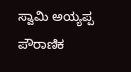ಸ್ವಾಮಿ ಅಯ್ಯಪ್ಪ ಪೌರಾಣಿಕ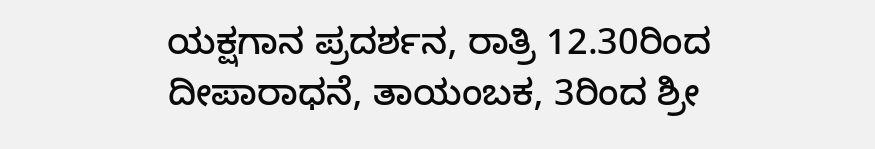ಯಕ್ಷಗಾನ ಪ್ರದರ್ಶನ, ರಾತ್ರಿ 12.30ರಿಂದ ದೀಪಾರಾಧನೆ, ತಾಯಂಬಕ, 3ರಿಂದ ಶ್ರೀ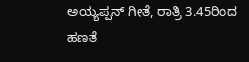ಅಯ್ಯಪ್ಪನ್ ಗೀತೆ, ರಾತ್ರಿ 3.45ರಿಂದ ಹಣತೆ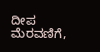ದೀಪ ಮೆರವಣಿಗೆ,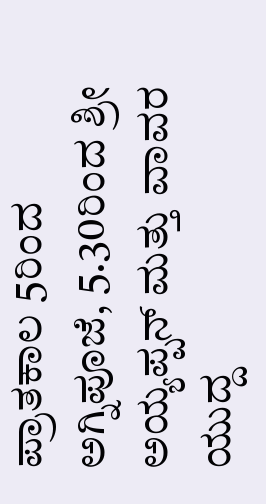ಪ್ರಾತಕಾಲ 5ರಿಂದ ಅಗ್ನಿಪೂಜೆ, 5.30ರಿಂದ ಶ್ರೀ ಅಯ್ಯಪ್ಪನ್ ಮತ್ತು ವಾವರ ಯುದ್ದ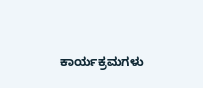ಕಾರ್ಯಕ್ರಮಗಳು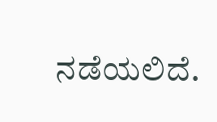ನಡೆಯಲಿದೆ.